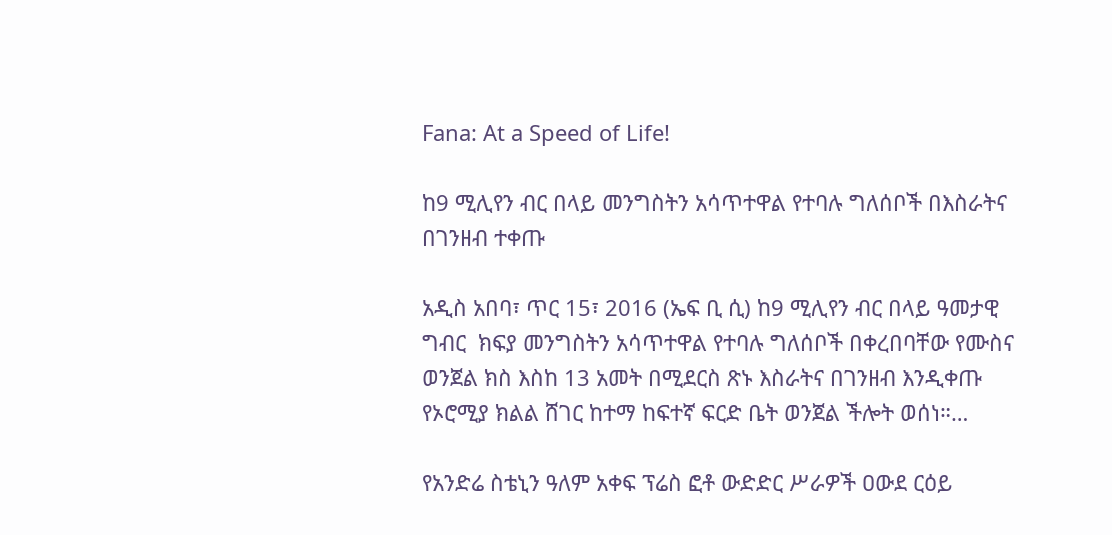Fana: At a Speed of Life!

ከ9 ሚሊየን ብር በላይ መንግስትን አሳጥተዋል የተባሉ ግለሰቦች በእስራትና በገንዘብ ተቀጡ

አዲስ አበባ፣ ጥር 15፣ 2016 (ኤፍ ቢ ሲ) ከ9 ሚሊየን ብር በላይ ዓመታዊ ግብር  ክፍያ መንግስትን አሳጥተዋል የተባሉ ግለሰቦች በቀረበባቸው የሙስና ወንጀል ክስ እስከ 13 አመት በሚደርስ ጽኑ እስራትና በገንዘብ እንዲቀጡ የኦሮሚያ ክልል ሸገር ከተማ ከፍተኛ ፍርድ ቤት ወንጀል ችሎት ወሰነ።…

የአንድሬ ስቴኒን ዓለም አቀፍ ፕሬስ ፎቶ ውድድር ሥራዎች ዐውደ ርዕይ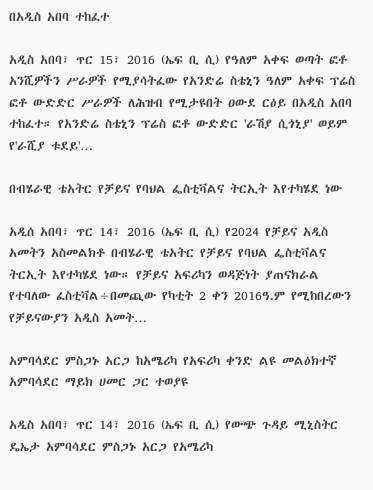በአዲስ አበባ ተከፈተ

አዲስ አበባ፣ ጥር 15፣ 2016 (ኤፍ ቢ ሲ) የዓለም አቀፍ ወጣት ፎቶ አንሺዎችን ሥራዎች የሚያሳትፈው የአንድሬ ስቴኒን ዓለም አቀፍ ፕሬስ ፎቶ ውድድር ሥራዎች ለሕዝብ የሚታዩበት ዐውደ ርዕይ በአዲስ አበባ ተከፈተ። የአንድሬ ስቴኒን ፕሬስ ፎቶ ውድድር 'ራሽያ ሲጎኒያ' ወይም የ'ራሺያ ቱደይ'…

በብሄራዊ ቴአትር የቻይና የባህል ፌስቲቫልና ትርኢት እየተካሄደ ነው

አዲሰ አበባ፣ ጥር 14፣ 2016 (ኤፍ ቢ ሲ) የ2024 የቻይና አዲስ አመትን አስመልክቶ በብሄራዊ ቴአትር የቻይና የባህል ፌስቲቫልና ትርኢት እየተካሄደ ነው። የቻይና አፍሪካን ወዳጅነት ያጠናክራል የተባለው ፈስቲቫል÷በመጪው የካቲት 2 ቀን 2016ዓ.ም የሚከበረውን የቻይናውያን አዲስ አመት…

አምባሳደር ምስጋኑ አርጋ ከአሜሪካ የአፍሪካ ቀንድ ልዩ መልዕክተኛ አምባሳደር ማይክ ሀመር ጋር ተወያዩ

አዲስ አበባ፣ ጥር 14፣ 2016 (ኤፍ ቢ ሲ) የውጭ ጉዳይ ሚኒስትር ዴኤታ አምባሳደር ምስጋኑ አርጋ የአሜሪካ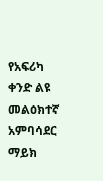የአፍሪካ ቀንድ ልዩ መልዕክተኛ አምባሳደር ማይክ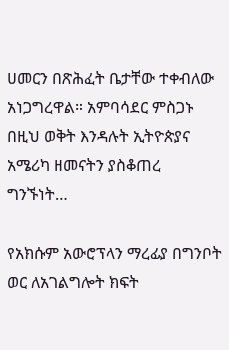ሀመርን በጽሕፈት ቤታቸው ተቀብለው አነጋግረዋል። አምባሳደር ምስጋኑ በዚህ ወቅት እንዳሉት ኢትዮጵያና አሜሪካ ዘመናትን ያስቆጠረ ግንኙነት…

የአክሱም አውሮፕላን ማረፊያ በግንቦት ወር ለአገልግሎት ክፍት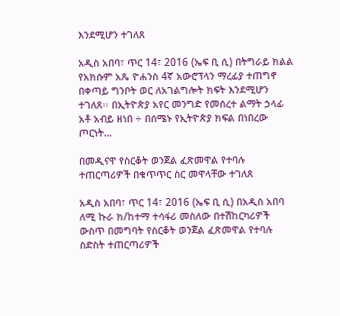እንደሚሆን ተገለጸ

አዲስ አበባ፣ ጥር 14፣ 2016 (ኤፍ ቢ ሲ) በትግራይ ክልል የአክሱም አጼ ዮሐንስ 4ኛ አውሮፕላን ማረፊያ ተጠግኖ በቀጣይ ግንቦት ወር ለአገልግሎት ክፍት እንደሚሆን ተገለጸ፡፡ በኢትዮጵያ አየር መንግድ የመሰረተ ልማት ኃላፊ አቶ አብይ ዘነበ ÷ በሰሜኑ የኢትዮጵያ ክፍል በነበረው ጦርነት…

በመዲናዋ የስርቆት ወንጀል ፈጽመዋል የተባሉ ተጠርጣሪዎች በቁጥጥር ስር መዋላቸው ተገለጸ

አዲስ አበባ፣ ጥር 14፣ 2016 (ኤፍ ቢ ሲ) በአዲስ አበባ ለሚ ኩራ ክ/ከተማ ተሳፋሪ መስለው በተሽከርካሪዎች ውስጥ በመግባት የስርቆት ወንጀል ፈጽመዋል የተባሉ ስድስት ተጠርጣሪዎች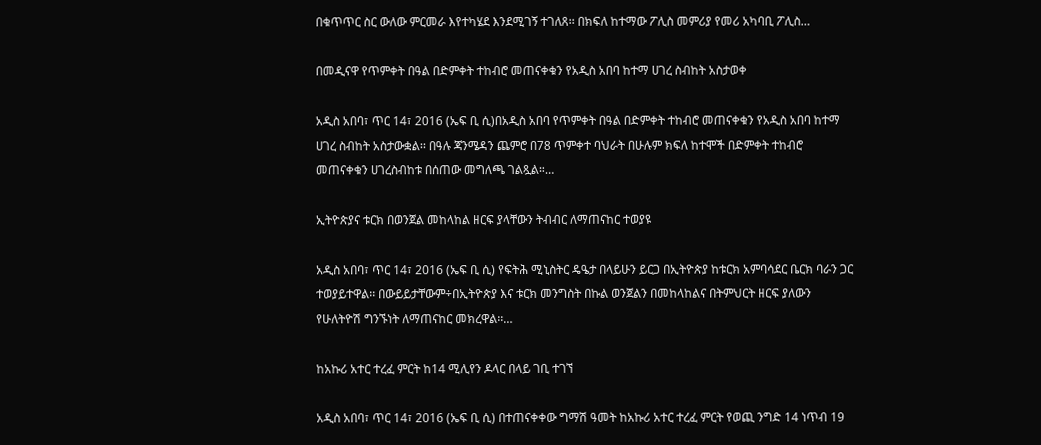በቁጥጥር ስር ውለው ምርመራ እየተካሄደ እንደሚገኝ ተገለጸ፡፡ በክፍለ ከተማው ፖሊስ መምሪያ የመሪ አካባቢ ፖሊስ…

በመዲናዋ የጥምቀት በዓል በድምቀት ተከብሮ መጠናቀቁን የአዲስ አበባ ከተማ ሀገረ ስብከት አስታወቀ

አዲስ አበባ፣ ጥር 14፣ 2016 (ኤፍ ቢ ሲ)በአዲስ አበባ የጥምቀት በዓል በድምቀት ተከብሮ መጠናቀቁን የአዲስ አበባ ከተማ ሀገረ ስብከት አስታውቋል፡፡ በዓሉ ጃንሜዳን ጨምሮ በ78 ጥምቀተ ባህራት በሁሉም ክፍለ ከተሞች በድምቀት ተከብሮ መጠናቀቁን ሀገረስብከቱ በሰጠው መግለጫ ገልጿል።…

ኢትዮጵያና ቱርክ በወንጀል መከላከል ዘርፍ ያላቸውን ትብብር ለማጠናከር ተወያዩ

አዲስ አበባ፣ ጥር 14፣ 2016 (ኤፍ ቢ ሲ) የፍትሕ ሚኒስትር ዴዔታ በላይሁን ይርጋ በኢትዮጵያ ከቱርክ አምባሳደር ቤርክ ባራን ጋር ተወያይተዋል፡፡ በውይይታቸውም÷በኢትዮጵያ እና ቱርክ መንግስት በኩል ወንጀልን በመከላከልና በትምህርት ዘርፍ ያለውን የሁለትዮሽ ግንኙነት ለማጠናከር መክረዋል፡፡…

ከአኩሪ አተር ተረፈ ምርት ከ14 ሚሊየን ዶላር በላይ ገቢ ተገኘ

አዲስ አበባ፣ ጥር 14፣ 2016 (ኤፍ ቢ ሲ) በተጠናቀቀው ግማሽ ዓመት ከአኩሪ አተር ተረፈ ምርት የወጪ ንግድ 14 ነጥብ 19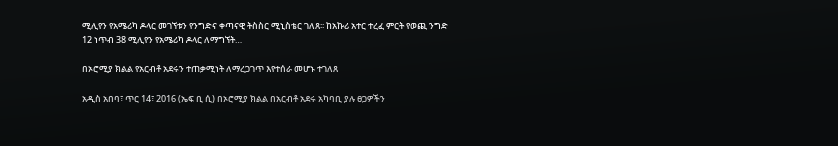ሚሊየን የአሜሪካ ዶላር መገኘቱን የንግድና ቀጣናዊ ትስስር ሚኒስቴር ገለጸ፡፡ ከአኩሪ አተር ተረፈ ምርት የወጪ ንግድ 12 ነጥብ 38 ሚሊየን የአሜሪካ ዶላር ለማግኘት…

በኦሮሚያ ክልል የአርብቶ አደሩን ተጠቃሚነት ለማረጋገጥ እየተሰራ መሆኑ ተገለጸ

አዲስ አበባ፣ ጥር 14፣ 2016 (ኤፍ ቢ ሲ) በኦሮሚያ ክልል በአርብቶ አደሩ አካባቢ ያሉ ፀጋዎችን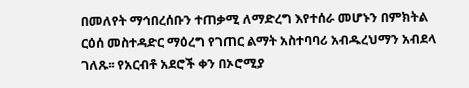በመለየት ማኅበረሰቡን ተጠቃሚ ለማድረግ እየተሰራ መሆኑን በምክትል ርዕሰ መስተዳድር ማዕረግ የገጠር ልማት አስተባባሪ አብዱረህማን አብደላ ገለጹ፡፡ የአርብቶ አደሮች ቀን በኦሮሚያ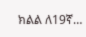ክልል ለ19ኛ…